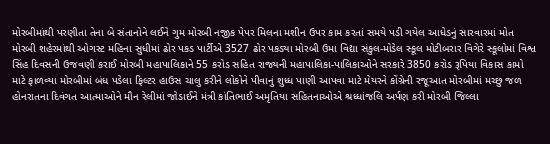મોરબીમાંથી પરણીતા તેના બે સંતાનોને લઈને ગુમ મોરબી નજીક પેપર મિલના મશીન ઉપર કામ કરતાં સમયે પડી ગયેલ આધેડનું સારવારમાં મોત મોરબી શહેરમાંથી ઓગસ્ટ મહિના સુધીમાં ઢોર પકડ પાર્ટીએ 3527 ઢોર પકડ્યા મોરબી ઉમા વિદ્યા સંકુલ-મોડેલ સ્કૂલ મોટીબરાર વિગેરે સ્કૂલોમાં વિશ્વ સિંહ દિવસની ઉજવણી કરાઈ મોરબી મહાપાલિકાને 55 કરોડ સહિત રાજ્યની મહાપાલિકા-પાલિકાઓને સરકારે 3850 કરોડ રૂપિયા વિકાસ કામો માટે ફાળવ્યા મોરબીમાં બંધ પડેલા ફિલ્ટર હાઉસ ચાલુ કરીને લોકોને પીવાનું શુધ્ધ પાણી આપવા માટે મેયરને કોંગ્રેની રજૂઆત મોરબીમાં મચ્છુ જળ હોનરાતના દિવંગત આત્માઓને મૌન રેલીમાં જોડાઈને મંત્રી કાંતિભાઈ અમૃતિયા સહિતનાઓએ શ્રધ્ધાંજલિ અર્પણ કરી મોરબી જિલ્લા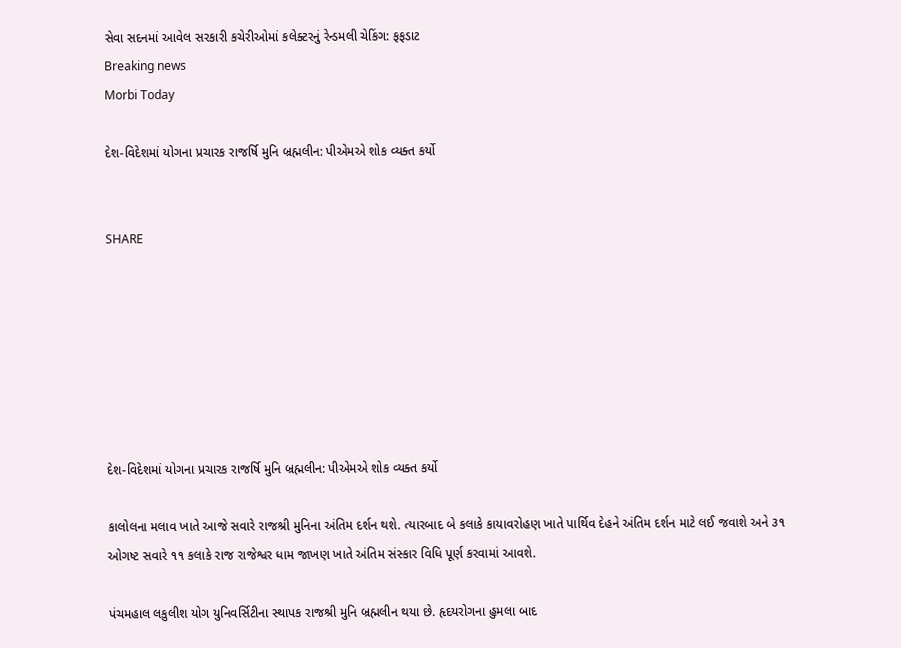સેવા સદનમાં આવેલ સરકારી કચેરીઓમાં કલેક્ટરનું રેન્ડમલી ચેકિંગ: ફફડાટ
Breaking news
Morbi Today

દેશ-વિદેશમાં યોગના પ્રચારક રાજર્ષિ મુનિ બ્રહ્મલીન: પીએમએ શોક વ્યક્ત કર્યો


SHARE







દેશ-વિદેશમાં યોગના પ્રચારક રાજર્ષિ મુનિ બ્રહ્મલીન: પીએમએ શોક વ્યક્ત કર્યો

કાલોલના મલાવ ખાતે આજે સવારે રાજશ્રી મુનિના અંતિમ દર્શન થશે. ત્યારબાદ બે કલાકે કાયાવરોહણ ખાતે પાર્થિવ દેહને અંતિમ દર્શન માટે લઈ જવાશે અને ૩૧ ઓગષ્ટ સવારે ૧૧ કલાકે રાજ રાજેશ્વર ધામ જાખણ ખાતે અંતિમ સંસ્કાર વિધિ પૂર્ણ કરવામાં આવશે.

પંચમહાલ લકુલીશ યોગ યુનિવર્સિટીના સ્થાપક રાજશ્રી મુનિ બ્રહ્મલીન થયા છે. હૃદયરોગના હુમલા બાદ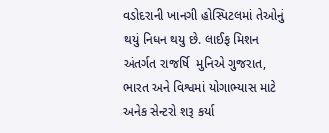વડોદરાની ખાનગી હોસ્પિટલમાં તેઓનું થયું નિધન થયુ છે. લાઈફ મિશન અંતર્ગત રાજર્ષિ  મુનિએ ગુજરાત, ભારત અને વિશ્વમાં યોગાભ્યાસ માટે અનેક સેન્ટરો શરૂ કર્યા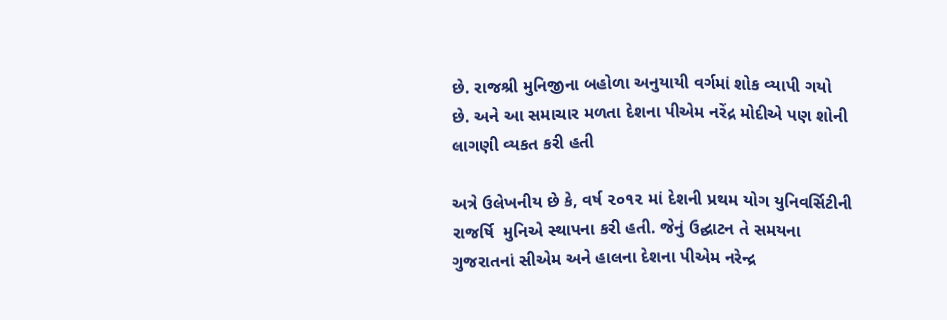છે. રાજશ્રી મુનિજીના બહોળા અનુયાયી વર્ગમાં શોક વ્યાપી ગયો છે. અને આ સમાચાર મળતા દેશના પીએમ નરેંદ્ર મોદીએ પણ શોની લાગણી વ્યકત કરી હતી

અત્રે ઉલેખનીય છે કે, વર્ષ ૨૦૧૨ માં દેશની પ્રથમ યોગ યુનિવર્સિટીની રાજર્ષિ  મુનિએ સ્થાપના કરી હતી. જેનું ઉદ્ઘાટન તે સમયના ગુજરાતનાં સીએમ અને હાલના દેશના પીએમ નરેન્દ્ર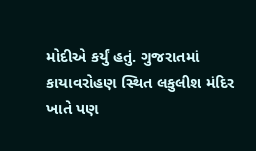મોદીએ કર્યું હતું. ગુજરાતમાં કાયાવરોહણ સ્થિત લકુલીશ મંદિર ખાતે પણ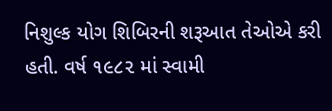નિશુલ્ક યોગ શિબિરની શરૂઆત તેઓએ કરી હતી. વર્ષ ૧૯૮૨ માં સ્વામી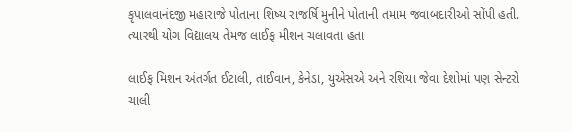કૃપાલવાનંદજી મહારાજે પોતાના શિષ્ય રાજર્ષિ મુનીને પોતાની તમામ જવાબદારીઓ સોંપી હતી. ત્યારથી યોગ વિદ્યાલય તેમજ લાઈફ મીશન ચલાવતા હતા

લાઈફ મિશન અંતર્ગત ઈટાલી, તાઈવાન, કેનેડા, યુએસએ અને રશિયા જેવા દેશોમાં પણ સેન્ટરો ચાલી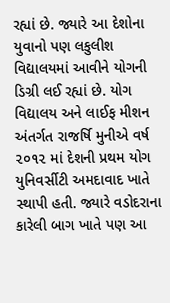રહ્યાં છે. જ્યારે આ દેશોના યુવાનો પણ લકુલીશ વિદ્યાલયમાં આવીને યોગની ડિગ્રી લઈ રહ્યાં છે. યોગ વિદ્યાલય અને લાઈફ મીશન અંતર્ગત રાજર્ષિ મુનીએ વર્ષ ૨૦૧૨ માં દેશની પ્રથમ યોગ યુનિવર્સીટી અમદાવાદ ખાતે સ્થાપી હતી. જ્યારે વડોદરાના કારેલી બાગ ખાતે પણ આ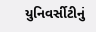યુનિવર્સીટીનું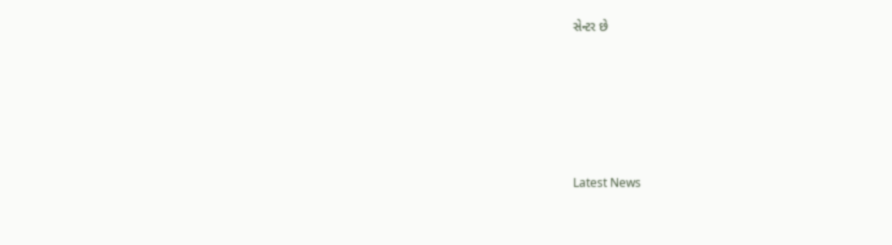સેન્ટર છે






Latest News